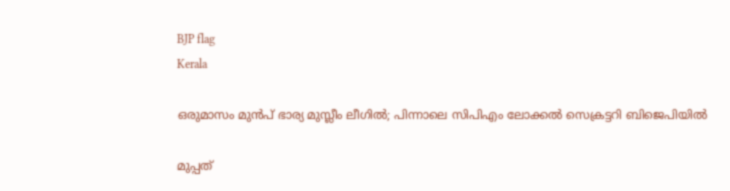BJP flag
Kerala

ഒരുമാസം മുന്‍പ് ഭാര്യ മുസ്ലീം ലീഗില്‍; പിന്നാലെ സിപിഎം ലോക്കല്‍ സെക്രട്ടറി ബിജെപിയില്‍

മുപ്പത്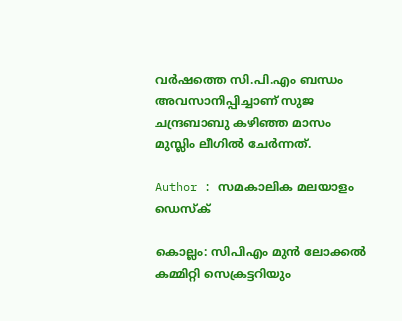വര്‍ഷത്തെ സി.പി.എം ബന്ധം അവസാനിപ്പിച്ചാണ് സുജ ചന്ദ്രബാബു കഴിഞ്ഞ മാസം മുസ്ലിം ലീഗില്‍ ചേര്‍ന്നത്.

Author : സമകാലിക മലയാളം ഡെസ്ക്

കൊല്ലം: സിപിഎം മുന്‍ ലോക്കല്‍ കമ്മിറ്റി സെക്രട്ടറിയും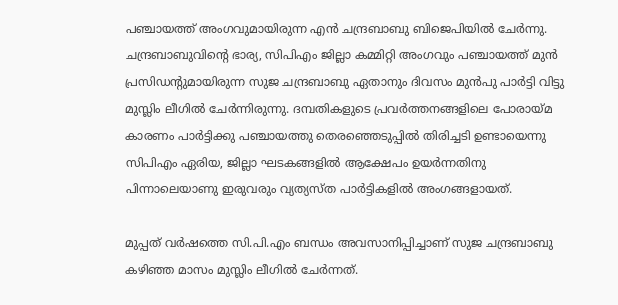പഞ്ചായത്ത് അംഗവുമായിരുന്ന എന്‍ ചന്ദ്രബാബു ബിജെപിയില്‍ ചേര്‍ന്നു. ചന്ദ്രബാബുവിന്റെ ഭാര്യ, സിപിഎം ജില്ലാ കമ്മിറ്റി അംഗവും പഞ്ചായത്ത് മുന്‍ പ്രസിഡന്റുമായിരുന്ന സുജ ചന്ദ്രബാബു ഏതാനും ദിവസം മുന്‍പു പാര്‍ട്ടി വിട്ടു മുസ്ലിം ലീഗില്‍ ചേര്‍ന്നിരുന്നു. ദമ്പതികളുടെ പ്രവര്‍ത്തനങ്ങളിലെ പോരായ്മ കാരണം പാര്‍ട്ടിക്കു പഞ്ചായത്തു തെരഞ്ഞെടുപ്പില്‍ തിരിച്ചടി ഉണ്ടായെന്നു സിപിഎം ഏരിയ, ജില്ലാ ഘടകങ്ങളില്‍ ആക്ഷേപം ഉയര്‍ന്നതിനു പിന്നാലെയാണു ഇരുവരും വ്യത്യസ്ത പാര്‍ട്ടികളില്‍ അംഗങ്ങളായത്.

മുപ്പത് വര്‍ഷത്തെ സി.പി.എം ബന്ധം അവസാനിപ്പിച്ചാണ് സുജ ചന്ദ്രബാബു കഴിഞ്ഞ മാസം മുസ്ലിം ലീഗില്‍ ചേര്‍ന്നത്.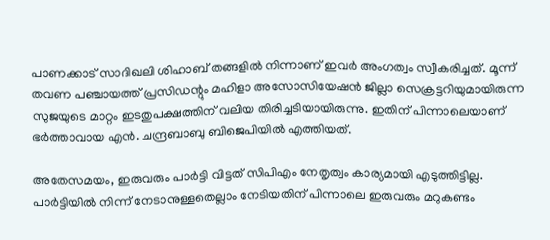പാണക്കാട് സാദിഖലി ശിഹാബ് തങ്ങളില്‍ നിന്നാണ് ഇവര്‍ അംഗത്വം സ്വീകരിച്ചത്. മൂന്ന് തവണ പഞ്ചായത്ത് പ്രസിഡന്റും മഹിളാ അസോസിയേഷന്‍ ജില്ലാ സെക്രട്ടറിയുമായിരുന്ന സുജയുടെ മാറ്റം ഇടതുപക്ഷത്തിന് വലിയ തിരിച്ചടിയായിരുന്നു. ഇതിന് പിന്നാലെയാണ് ഭര്‍ത്താവായ എന്‍. ചന്ദ്രബാബു ബിജെപിയില്‍ എത്തിയത്.

അതേസമയം, ഇരുവരും പാര്‍ട്ടി വിട്ടത് സിപിഎം നേതൃത്വം കാര്യമായി എടുത്തിട്ടില്ല. പാര്‍ട്ടിയില്‍ നിന്ന് നേടാനുള്ളതെല്ലാം നേടിയതിന് പിന്നാലെ ഇരുവരും മറുകണ്ടം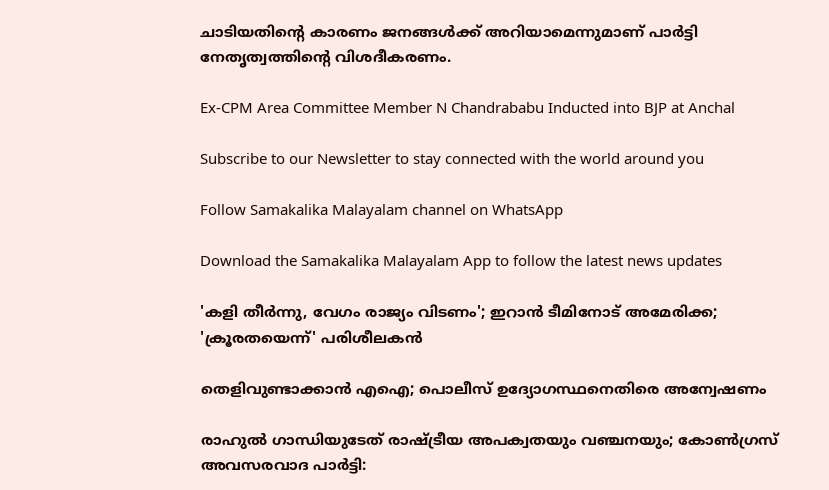ചാടിയതിന്റെ കാരണം ജനങ്ങള്‍ക്ക് അറിയാമെന്നുമാണ് പാര്‍ട്ടി നേതൃത്വത്തിന്റെ വിശദീകരണം.

Ex-CPM Area Committee Member N Chandrababu Inducted into BJP at Anchal

Subscribe to our Newsletter to stay connected with the world around you

Follow Samakalika Malayalam channel on WhatsApp

Download the Samakalika Malayalam App to follow the latest news updates

'കളി തീർന്നു, വേഗം രാജ്യം വിടണം'; ഇറാൻ ടീമിനോട് അമേരിക്ക; 'ക്രൂരതയെന്ന്' പരിശീലകൻ

തെളിവുണ്ടാക്കാന്‍ എഐ; പൊലീസ് ഉദ്യോഗസ്ഥനെതിരെ അന്വേഷണം

രാഹുൽ ഗാന്ധിയുടേത് രാഷ്ട്രീയ അപക്വതയും വഞ്ചനയും; കോൺഗ്രസ് അവസരവാദ പാർട്ടി: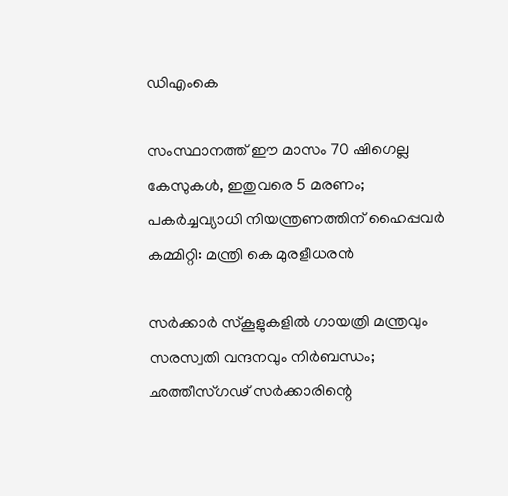ഡിഎംകെ

സംസ്ഥാനത്ത് ഈ മാസം 70 ഷിഗെല്ല കേസുകള്‍, ഇതുവരെ 5 മരണം; പകര്‍ച്ചവ്യാധി നിയന്ത്രണത്തിന് ഹൈപ്പവര്‍ കമ്മിറ്റി: മന്ത്രി കെ മുരളീധരന്‍

സർക്കാർ സ്കൂളുകളിൽ ഗായത്രി മന്ത്രവും സരസ്വതി വന്ദനവും നിർബന്ധം; ഛത്തീസ്ഗഢ് സർക്കാരിന്റെ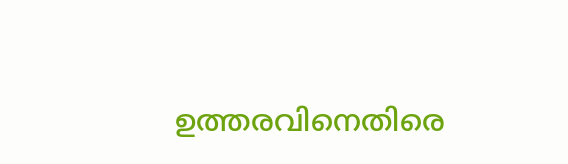ഉത്തരവിനെതിരെ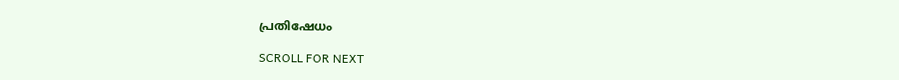പ്രതിഷേധം

SCROLL FOR NEXT